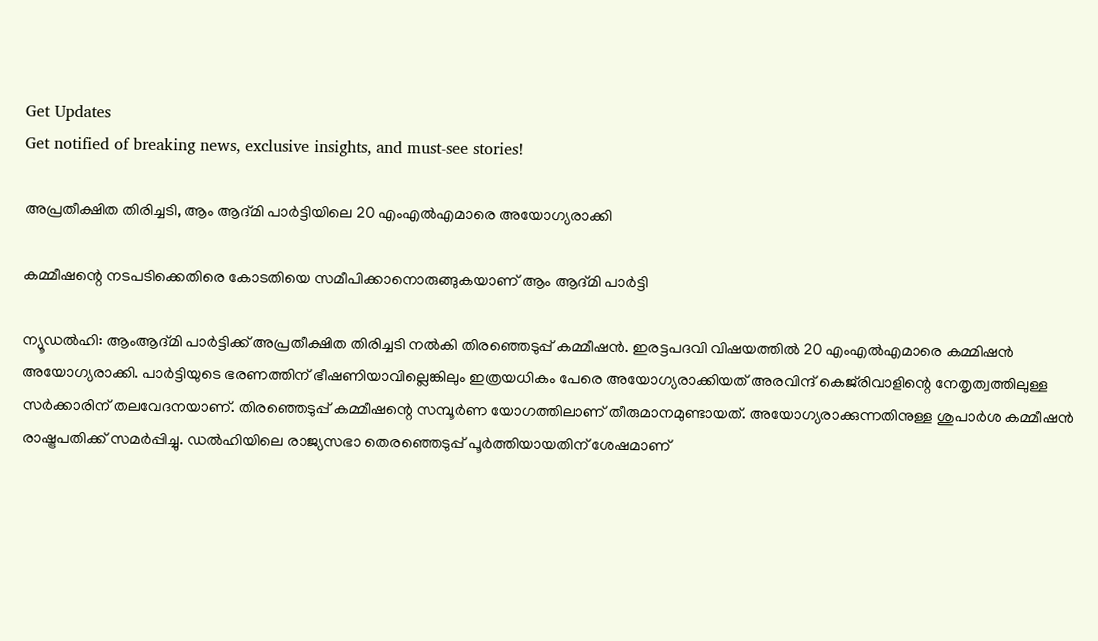Get Updates
Get notified of breaking news, exclusive insights, and must-see stories!

അപ്രതീക്ഷിത തിരിച്ചടി, ആം ആദ്മി പാര്‍ട്ടിയിലെ 20 എംഎല്‍എമാരെ അയോഗ്യരാക്കി

കമ്മീഷന്റെ നടപടിക്കെതിരെ കോടതിയെ സമീപിക്കാനൊരുങ്ങുകയാണ് ആം ആദ്മി പാര്‍ട്ടി

ന്യൂഡല്‍ഹി: ആംആദ്മി പാര്‍ട്ടിക്ക് അപ്രതീക്ഷിത തിരിച്ചടി നല്‍കി തിരഞ്ഞെടുപ്പ് കമ്മീഷന്‍. ഇരട്ടപദവി വിഷയത്തില്‍ 20 എംഎല്‍എമാരെ കമ്മിഷന്‍ അയോഗ്യരാക്കി. പാര്‍ട്ടിയുടെ ഭരണത്തിന് ഭീഷണിയാവില്ലെങ്കിലും ഇത്രയധികം പേരെ അയോഗ്യരാക്കിയത് അരവിന്ദ് കെജ്‌രിവാളിന്റെ നേതൃത്വത്തിലുള്ള സര്‍ക്കാരിന് തലവേദനയാണ്. തിരഞ്ഞെടുപ്പ് കമ്മീഷന്റെ സമ്പൂര്‍ണ യോഗത്തിലാണ് തീരുമാനമുണ്ടായത്. അയോഗ്യരാക്കുന്നതിനുള്ള ശുപാര്‍ശ കമ്മീഷന്‍ രാഷ്ട്രപതിക്ക് സമര്‍പ്പിച്ചു. ഡല്‍ഹിയിലെ രാജ്യസഭാ തെരഞ്ഞെടുപ്പ് പൂര്‍ത്തിയായതിന് ശേഷമാണ്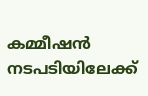കമ്മീഷന്‍ നടപടിയിലേക്ക്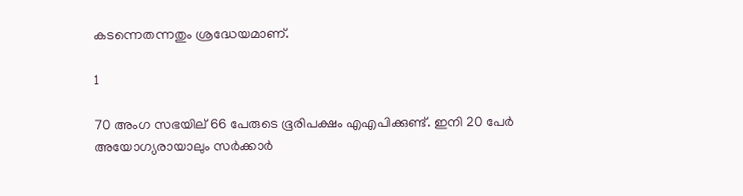കടന്നെതന്നതും ശ്രദ്ധേയമാണ്.

1

70 അംഗ സഭയില് 66 പേരുടെ ഭൂരിപക്ഷം എഎപിക്കുണ്ട്. ഇനി 20 പേര്‍ അയോഗ്യരായാലും സര്‍ക്കാര്‍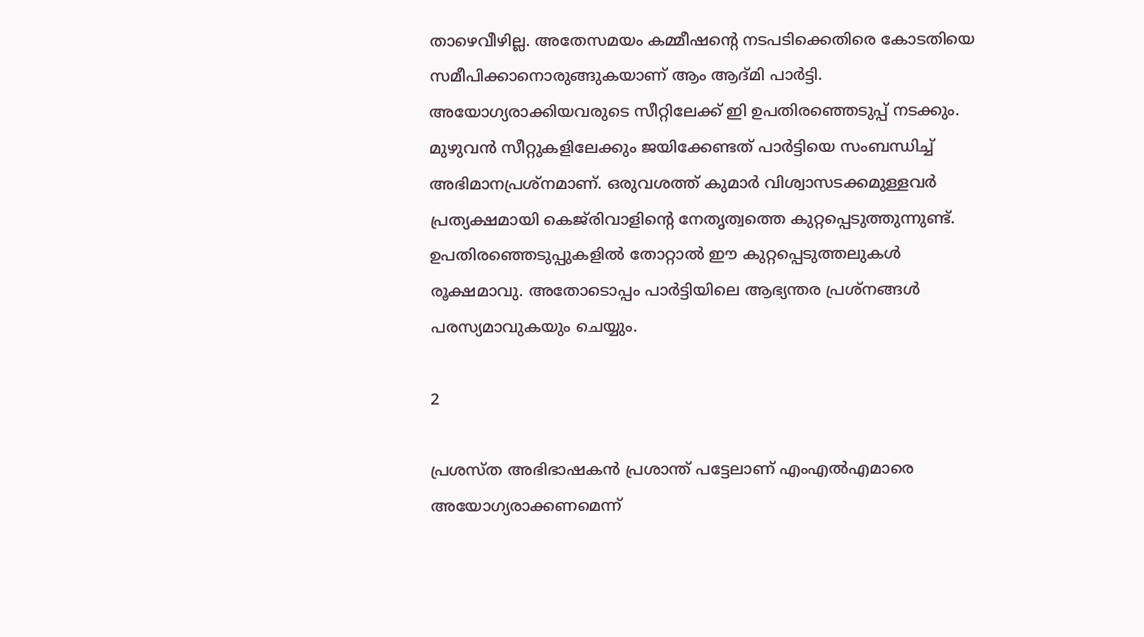താഴെവീഴില്ല. അതേസമയം കമ്മീഷന്റെ നടപടിക്കെതിരെ കോടതിയെ സമീപിക്കാനൊരുങ്ങുകയാണ് ആം ആദ്മി പാര്‍ട്ടി. അയോഗ്യരാക്കിയവരുടെ സീറ്റിലേക്ക് ഇി ഉപതിരഞ്ഞെടുപ്പ് നടക്കും. മുഴുവന്‍ സീറ്റുകളിലേക്കും ജയിക്കേണ്ടത് പാര്‍ട്ടിയെ സംബന്ധിച്ച് അഭിമാനപ്രശ്‌നമാണ്. ഒരുവശത്ത് കുമാര്‍ വിശ്വാസടക്കമുള്ളവര്‍ പ്രത്യക്ഷമായി കെജ്‌രിവാളിന്റെ നേതൃത്വത്തെ കുറ്റപ്പെടുത്തുന്നുണ്ട്. ഉപതിരഞ്ഞെടുപ്പുകളില്‍ തോറ്റാല്‍ ഈ കുറ്റപ്പെടുത്തലുകള്‍ രൂക്ഷമാവു. അതോടൊപ്പം പാര്‍ട്ടിയിലെ ആഭ്യന്തര പ്രശ്‌നങ്ങള്‍ പരസ്യമാവുകയും ചെയ്യും.

2

പ്രശസ്ത അഭിഭാഷകന്‍ പ്രശാന്ത് പട്ടേലാണ് എംഎല്‍എമാരെ അയോഗ്യരാക്കണമെന്ന്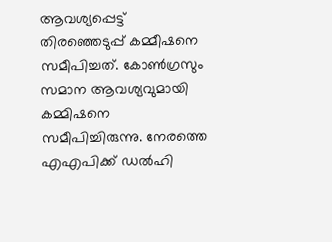ആവശ്യപ്പെട്ട് തിരഞ്ഞെടുപ്പ് കമ്മീഷനെ സമീപിച്ചത്. കോണ്‍ഗ്രസും സമാന ആവശ്യവുമായി കമ്മിഷനെ സമീപിച്ചിരുന്നു. നേരത്തെ എഎപിക്ക് ഡല്‍ഹി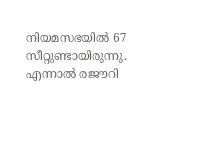നിയമസഭയില്‍ 67 സീറ്റുണ്ടായിരുന്നു. എന്നാല്‍ രജൗറി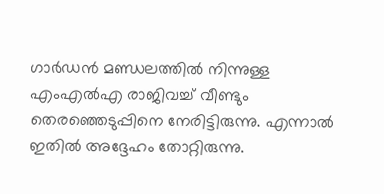ഗാര്‍ഡന്‍ മണ്ഡലത്തില്‍ നിന്നുള്ള എംഎല്‍എ രാജിവച്ച് വീണ്ടും തെരഞ്ഞെടുപ്പിനെ നേരിട്ടിരുന്നു. എന്നാല്‍ ഇതില്‍ അദ്ദേഹം തോറ്റിരുന്നു.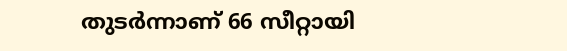തുടര്‍ന്നാണ് 66 സീറ്റായി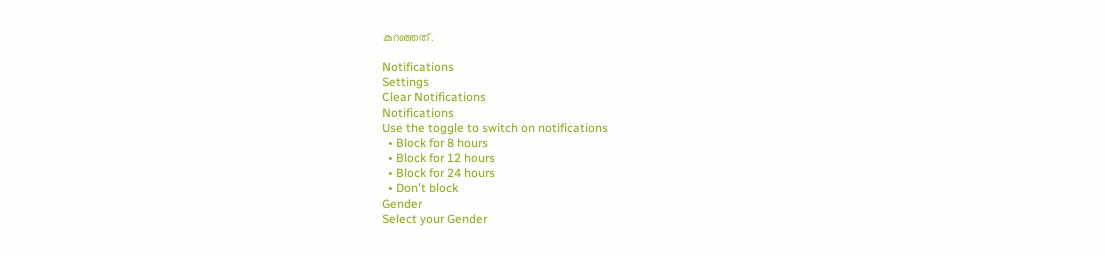കുറഞ്ഞത്.

Notifications
Settings
Clear Notifications
Notifications
Use the toggle to switch on notifications
  • Block for 8 hours
  • Block for 12 hours
  • Block for 24 hours
  • Don't block
Gender
Select your Gender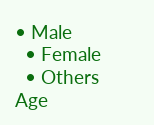• Male
  • Female
  • Others
Age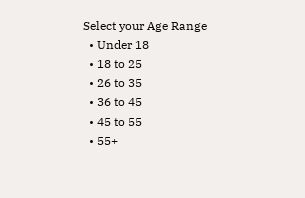Select your Age Range
  • Under 18
  • 18 to 25
  • 26 to 35
  • 36 to 45
  • 45 to 55
  • 55+